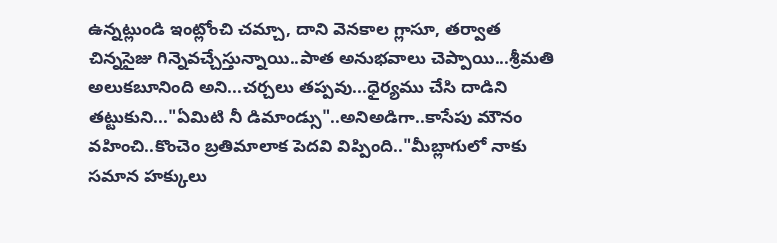ఉన్నట్లుండి ఇంట్లోంచి చమ్చా, దాని వెనకాల గ్లాసూ, తర్వాత చిన్నసైజు గిన్నెవచ్చేస్తున్నాయి..పాత అనుభవాలు చెప్పాయి...శ్రీమతి అలుకబూనింది అని...చర్చలు తప్పవు...ధైర్యము చేసి దాడిని తట్టుకుని..."ఏమిటి నీ డిమాండ్సు"..అనిఅడిగా..కాసేపు మౌనం వహించి..కొంచెం బ్రతిమాలాక పెదవి విప్పింది.."మీబ్లాగులో నాకు సమాన హక్కులు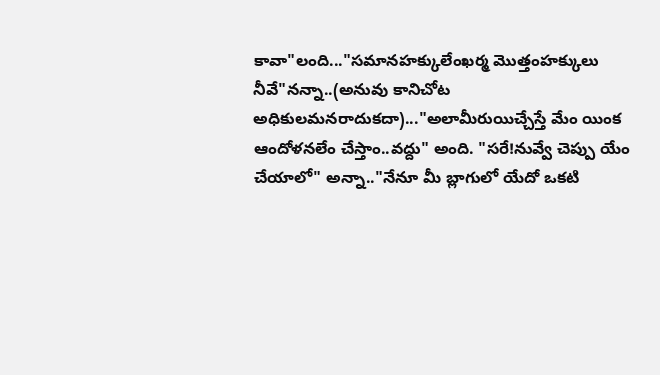కావా"లంది..."సమానహక్కులేంఖర్మ మొత్తంహక్కులు నీవే"నన్నా..(అనువు కానిచోట అధికులమనరాదుకదా)..."అలామీరుయిచ్చేస్తే మేం యింక ఆందోళనలేం చేస్తాం..వద్దు" అంది. "సరే!నువ్వే చెప్పు యేం చేయాలో" అన్నా.."నేనూ మీ బ్లాగులో యేదో ఒకటి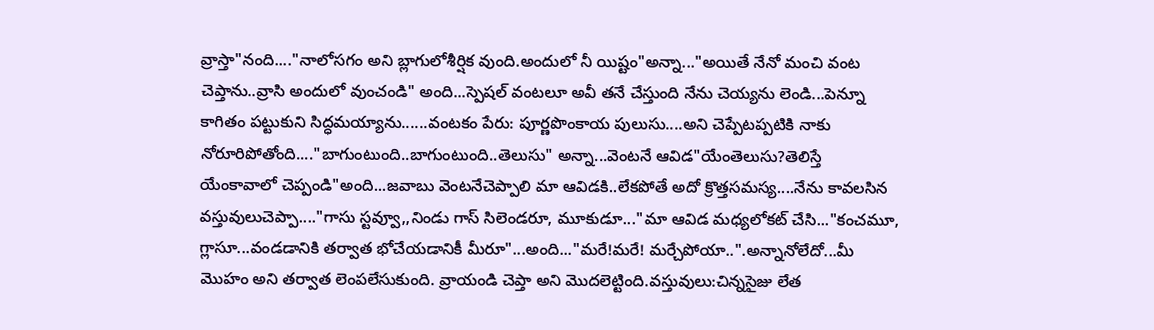వ్రాస్తా"నంది...."నాలోసగం అని బ్లాగులోశీర్షిక వుంది.అందులో నీ యిష్టం"అన్నా..."అయితే నేనో మంచి వంట చెప్తాను..వ్రాసి అందులో వుంచండి" అంది...స్పెషల్ వంటలూ అవీ తనే చేస్తుంది నేను చెయ్యను లెండి...పెన్నూ కాగితం పట్టుకుని సిద్ధమయ్యాను......వంటకం పేరు: పూర్ణపొంకాయ పులుసు....అని చెప్పేటప్పటికి నాకు నోరూరిపోతోంది...."బాగుంటుంది..బాగుంటుంది..తెలుసు" అన్నా...వెంటనే ఆవిడ"యేంతెలుసు?తెలిస్తే యేంకావాలో చెప్పండి"అంది...జవాబు వెంటనేచెప్పాలి మా ఆవిడకి..లేకపోతే అదో క్రొత్తసమస్య....నేను కావలసిన వస్తువులుచెప్పా...."గాసు స్టవ్వూ,,నిండు గాస్ సిలెండరూ, మూకుడూ..."మా ఆవిడ మధ్యలోకట్ చేసి..."కంచమూ, గ్లాసూ...వండడానికి తర్వాత భోచేయడానికీ మీరూ"...అంది..."మరే!మరే! మర్చేపోయా..".అన్నానోలేదో...మీ మొహం అని తర్వాత లెంపలేసుకుంది. వ్రాయండి చెప్తా అని మొదలెట్టింది.వస్తువులు:చిన్నసైజు లేత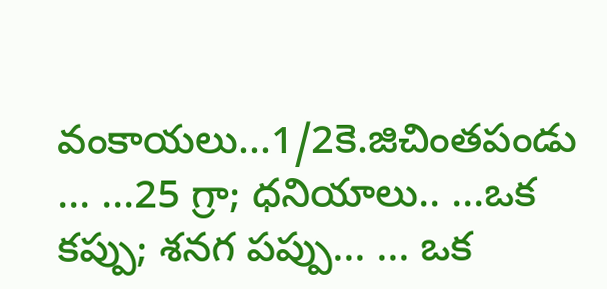వంకాయలు...1/2కె.జిచింతపండు ... ...25 గ్రా; ధనియాలు.. ...ఒక కప్పు; శనగ పప్పు... ... ఒక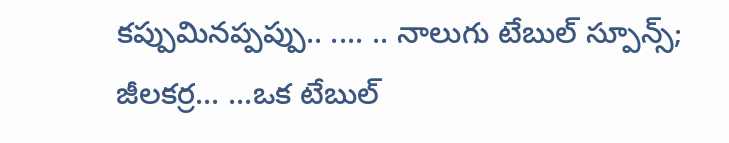కప్పుమినప్పప్పు.. .... .. నాలుగు టేబుల్ స్పూన్స్; జీలకర్ర... ...ఒక టేబుల్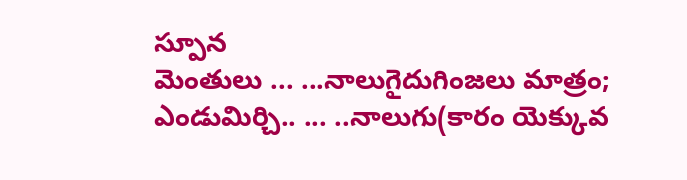స్పూన
మెంతులు ... ...నాలుగైదుగింజలు మాత్రం; ఎండుమిర్చి.. ... ..నాలుగు(కారం యెక్కువ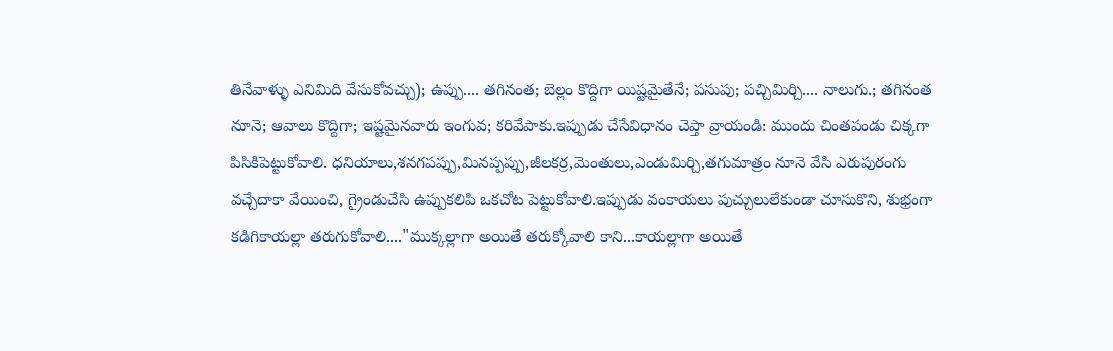తినేవాళ్ళు ఎనిమిది వేసుకోవచ్చు); ఉప్పు.... తగినంత; బెల్లం కొద్దిగా యిష్టమైతేనే; పసుపు; పచ్చిమిర్చి.... నాలుగు.; తగినంత నూనె; ఆవాలు కొద్దిగా; ఇష్టమైనవారు ఇంగువ; కరివేపాకు.ఇప్పుడు చేసేవిధానం చెప్తా వ్రాయండి: ముందు చింతపండు చిక్కగా పిసికిపెట్టుకోవాలి. ధనియాలు,శనగపప్పు,మినప్పప్పు,జీలకర్ర,మెంతులు,ఎండుమిర్చి,తగుమాత్రం నూనె వేసి ఎరుపురంగు వచ్చేదాకా వేయించి, గ్రైండుచేసి ఉప్పుకలిపి ఒకచోట పెట్టుకోవాలి.ఇప్పుడు వంకాయలు పుచ్చులులేకుండా చూసుకొని, శుభ్రంగా కడిగికాయల్లా తరుగుకోవాలి...."ముక్కల్లాగా అయితే తరుక్కోవాలి కాని...కాయల్లాగా అయితే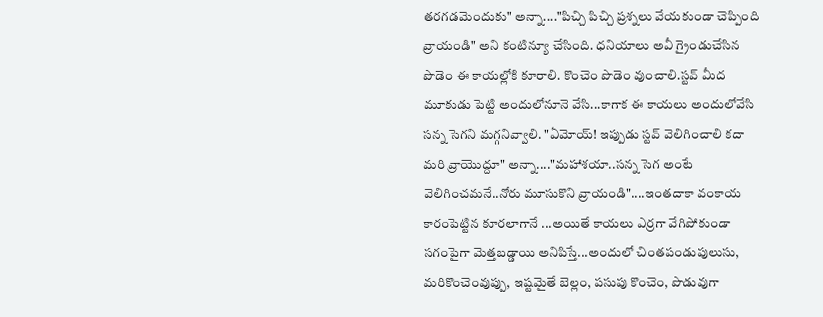తరగడమెందుకు" అన్నా...."పిచ్చి పిచ్చి ప్రశ్నలు వేయకుండా చెప్పింది వ్రాయండి" అని కంటిన్యూ చేసింది. ధనియాలు అవీ గ్రైండుచేసిన పొడెం ఈ కాయల్లోకి కూరాలి. కొంచెం పొడెం వుంచాలి.స్టవ్ మీద మూకుడు పెట్టి అందులోనూనె వేసి...కాగాక ఈ కాయలు అందులోవేసి సన్న సెగని మగ్గనివ్వాలి. "ఏమోయ్! ఇప్పుడు స్టవ్ వెలిగించాలి కదా మరి వ్రాయొద్దూ" అన్నా...."మహాశయా..సన్న సెగ అంటే వెలిగించమనే..నోరు మూసుకొని వ్రాయండి"....ఇంతదాకా వంకాయ కారంపెట్టిన కూరలాగానే ...అయితే కాయలు ఎర్రగా వేగిపోకుండా సగంపైగా మెత్తబడ్డాయి అనిపిస్తే...అందులో చింతపండుపులుసు, మరికొంచెంవుప్పు, ఇష్టమైతే బెల్లం, పసుపు కొంచెం, పొడువుగా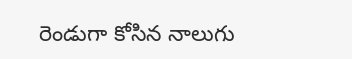రెండుగా కోసిన నాలుగు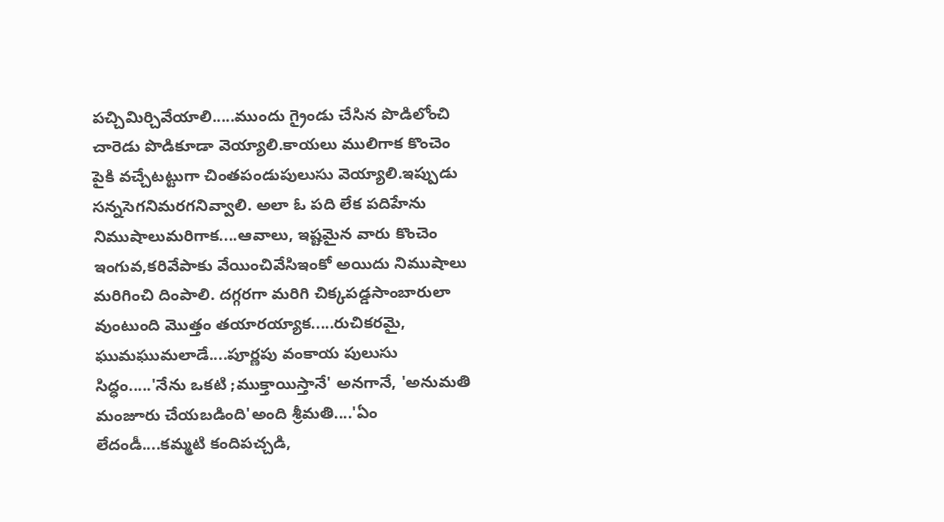పచ్చిమిర్చివేయాలి.....ముందు గ్రైండు చేసిన పొడిలోంచి చారెడు పొడికూడా వెయ్యాలి.కాయలు ములిగాక కొంచెం పైకి వచ్చేటట్టుగా చింతపండుపులుసు వెయ్యాలి.ఇప్పుడు సన్నసెగనిమరగనివ్వాలి. అలా ఓ పది లేక పదిహేను నిముషాలుమరిగాక....ఆవాలు, ఇష్టమైన వారు కొంచెం ఇంగువ,కరివేపాకు వేయించివేసిఇంకో అయిదు నిముషాలు మరిగించి దింపాలి. దగ్గరగా మరిగి చిక్కపడ్డసాంబారులా వుంటుంది మొత్తం తయారయ్యాక.....రుచికరమై, ఘుమఘుమలాడే....పూర్ణపు వంకాయ పులుసు సిద్ధం.....'నేను ఒకటి ;ముక్తాయిస్తానే' అనగానే, 'అనుమతి మంజూరు చేయబడింది'అంది శ్రీమతి....'ఏం లేదండీ....కమ్మటి కందిపచ్చడి,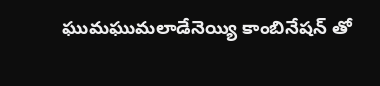ఘుమఘుమలాడేనెయ్యి కాంబినేషన్ తో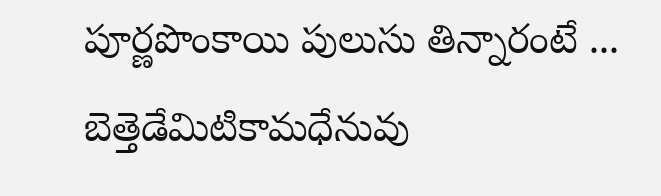పూర్ణపొంకాయి పులుసు తిన్నారంటే ... బెత్తెడేమిటికామధేనువు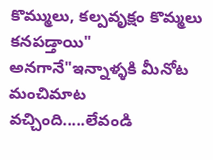కొమ్ములు, కల్పవృక్షం కొమ్మలు కనపడ్తాయి" అనగానే"ఇన్నాళ్ళకి మీనోట మంచిమాట వచ్చింది.....లేవండి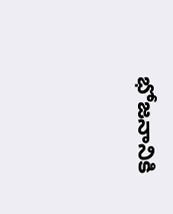భోజనానికి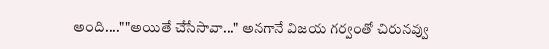అంది....""అయితే చేసేసావా..." అనగానే విజయ గర్వంతో చిరునవ్వు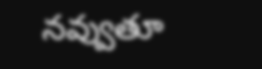నవ్వుతూ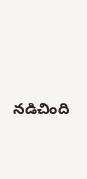నడిచింది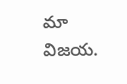మా విజయ.